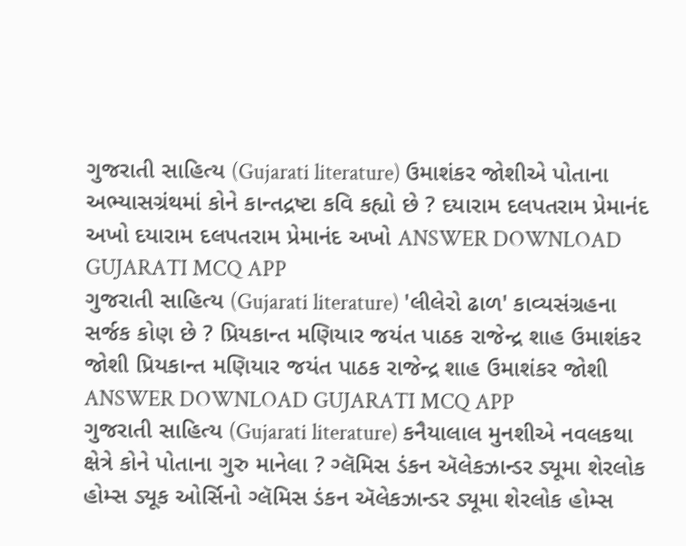ગુજરાતી સાહિત્ય (Gujarati literature) ઉમાશંકર જોશીએ પોતાના અભ્યાસગ્રંથમાં કોને કાન્તદ્રષ્ટા કવિ કહ્યો છે ? દયારામ દલપતરામ પ્રેમાનંદ અખો દયારામ દલપતરામ પ્રેમાનંદ અખો ANSWER DOWNLOAD GUJARATI MCQ APP
ગુજરાતી સાહિત્ય (Gujarati literature) 'લીલેરો ઢાળ' કાવ્યસંગ્રહના સર્જક કોણ છે ? પ્રિયકાન્ત મણિયાર જયંત પાઠક રાજેન્દ્ર શાહ ઉમાશંકર જોશી પ્રિયકાન્ત મણિયાર જયંત પાઠક રાજેન્દ્ર શાહ ઉમાશંકર જોશી ANSWER DOWNLOAD GUJARATI MCQ APP
ગુજરાતી સાહિત્ય (Gujarati literature) કનૈયાલાલ મુનશીએ નવલકથા ક્ષેત્રે કોને પોતાના ગુરુ માનેલા ? ગ્લૅમિસ ડંકન ઍલેકઝાન્ડર ડ્યૂમા શેરલોક હોમ્સ ડ્યૂક ઓર્સિનો ગ્લૅમિસ ડંકન ઍલેકઝાન્ડર ડ્યૂમા શેરલોક હોમ્સ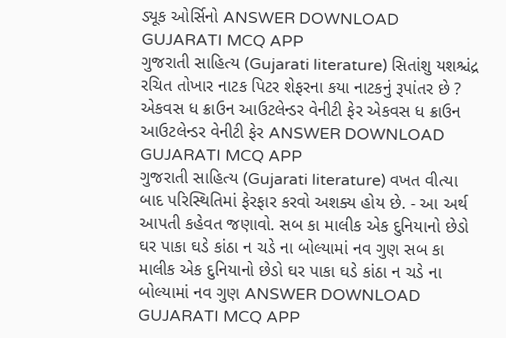ડ્યૂક ઓર્સિનો ANSWER DOWNLOAD GUJARATI MCQ APP
ગુજરાતી સાહિત્ય (Gujarati literature) સિતાંશુ યશશ્ચંદ્ર રચિત તોખાર નાટક પિટર શેફરના કયા નાટકનું રૂપાંતર છે ? એકવસ ધ ક્રાઉન આઉટલેન્ડર વેનીટી ફેર એકવસ ધ ક્રાઉન આઉટલેન્ડર વેનીટી ફેર ANSWER DOWNLOAD GUJARATI MCQ APP
ગુજરાતી સાહિત્ય (Gujarati literature) વખત વીત્યા બાદ પરિસ્થિતિમાં ફેરફાર કરવો અશક્ય હોય છે. - આ અર્થ આપતી કહેવત જણાવો. સબ કા માલીક એક દુનિયાનો છેડો ઘર પાકા ઘડે કાંઠા ન ચડે ના બોલ્યામાં નવ ગુણ સબ કા માલીક એક દુનિયાનો છેડો ઘર પાકા ઘડે કાંઠા ન ચડે ના બોલ્યામાં નવ ગુણ ANSWER DOWNLOAD GUJARATI MCQ APP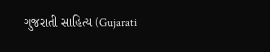ગુજરાતી સાહિત્ય (Gujarati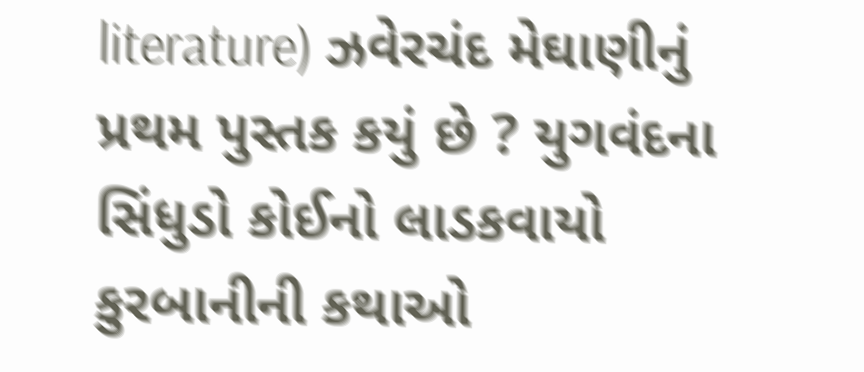literature) ઝવેરચંદ મેઘાણીનું પ્રથમ પુસ્તક કયું છે ? યુગવંદના સિંધુડો કોઈનો લાડકવાયો કુરબાનીની કથાઓ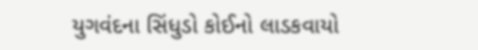યુગવંદના સિંધુડો કોઈનો લાડકવાયો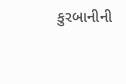કુરબાનીની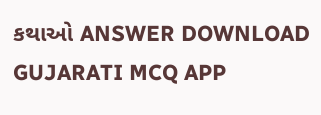કથાઓ ANSWER DOWNLOAD GUJARATI MCQ APP